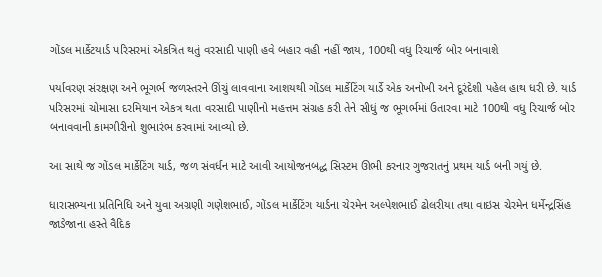ગોંડલ માર્કેટયાર્ડ પરિસરમાં એકત્રિત થતું વરસાદી પાણી હવે બહાર વહી નહીં જાય, 100થી વધુ રિચાર્જ બોર બનાવાશે

પર્યાવરણ સંરક્ષણ અને ભૂગર્ભ જળસ્તરને ઊંચું લાવવાના આશયથી ગોંડલ માર્કેટિંગ યાર્ડે એક અનોખી અને દૂરંદેશી પહેલ હાથ ધરી છે. યાર્ડ પરિસરમાં ચોમાસા દરમિયાન એકત્ર થતા વરસાદી પાણીનો મહત્તમ સંગ્રહ કરી તેને સીધું જ ભૂગર્ભમાં ઉતારવા માટે 100થી વધુ રિચાર્જ બોર બનાવવાની કામગીરીનો શુભારંભ કરવામાં આવ્યો છે.

આ સાથે જ ગોંડલ માર્કેટિંગ યાર્ડ, જળ સંવર્ધન માટે આવી આયોજનબદ્ધ સિસ્ટમ ઊભી કરનાર ગુજરાતનું પ્રથમ યાર્ડ બની ગયું છે.

ધારાસભ્યના પ્રતિનિધિ અને યુવા અગ્રણી ગણેશભાઈ, ગોંડલ માર્કેટિંગ યાર્ડના ચેરમેન અલ્પેશભાઈ ઢોલરીયા તથા વાઇસ ચેરમેન ધર્મેન્દ્રસિંહ જાડેજાના હસ્તે વૈદિક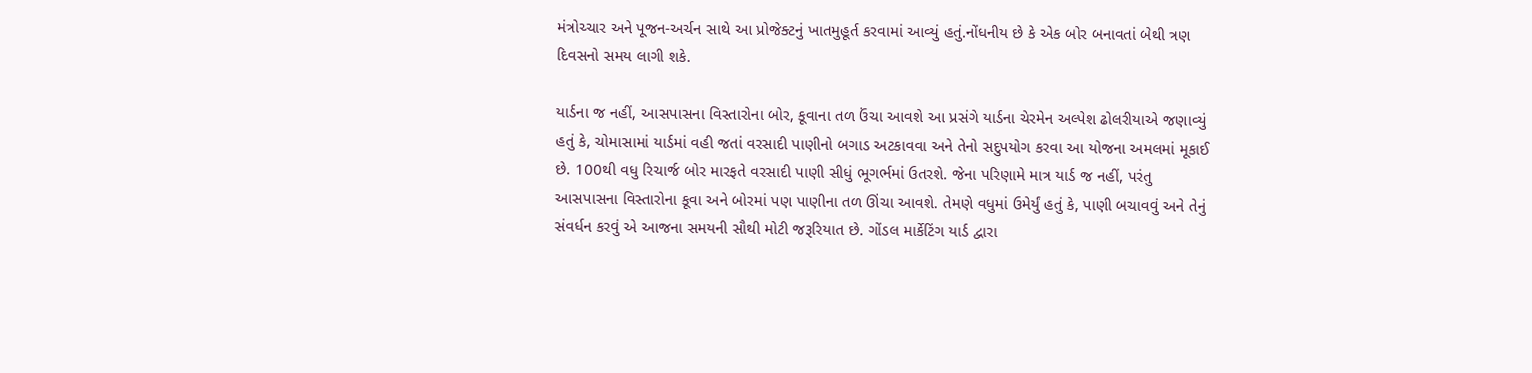મંત્રોચ્ચાર અને પૂજન-અર્ચન સાથે આ પ્રોજેક્ટનું ખાતમુહૂર્ત કરવામાં આવ્યું હતું.નોંધનીય છે કે એક બોર બનાવતાં બેથી ત્રણ દિવસનો સમય લાગી શકે.

યાર્ડના જ નહીં, આસપાસના વિસ્તારોના બોર, કૂવાના તળ ઉંચા આવશે આ પ્રસંગે યાર્ડના ચેરમેન અલ્પેશ ઢોલરીયાએ જણાવ્યું હતું કે, ચોમાસામાં યાર્ડમાં વહી જતાં વરસાદી પાણીનો બગાડ અટકાવવા અને તેનો સદુપયોગ કરવા આ યોજના અમલમાં મૂકાઈ છે. 100થી વધુ રિચાર્જ બોર મારફતે વરસાદી પાણી સીધું ભૂગર્ભમાં ઉતરશે. જેના પરિણામે માત્ર યાર્ડ જ નહીં, પરંતુ આસપાસના વિસ્તારોના કૂવા અને બોરમાં પણ પાણીના તળ ઊંચા આવશે. તેમણે વધુમાં ઉમેર્યું હતું કે, પાણી બચાવવું અને તેનું સંવર્ધન કરવું એ આજના સમયની સૌથી મોટી જરૂરિયાત છે. ગોંડલ માર્કેટિંગ યાર્ડ દ્વારા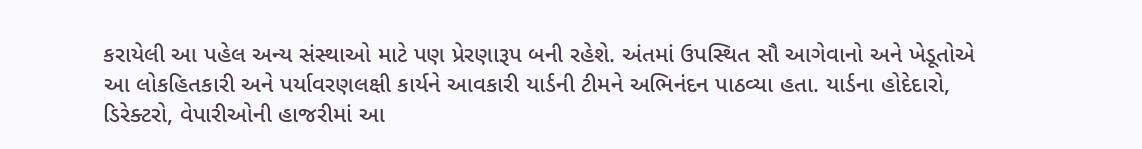કરાયેલી આ પહેલ અન્ય સંસ્થાઓ માટે પણ પ્રેરણારૂપ બની રહેશે. અંતમાં ઉપસ્થિત સૌ આગેવાનો અને ખેડૂતોએ આ લોકહિતકારી અને પર્યાવરણલક્ષી કાર્યને આવકારી યાર્ડની ટીમને અભિનંદન પાઠવ્યા હતા. યાર્ડના હોદેદારો, ડિરેક્ટરો, વેપારીઓની હાજરીમાં આ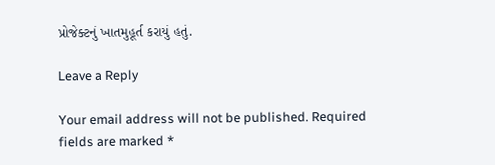પ્રોજેક્ટનું ખાતમુહૂર્ત કરાયું હતું.

Leave a Reply

Your email address will not be published. Required fields are marked *